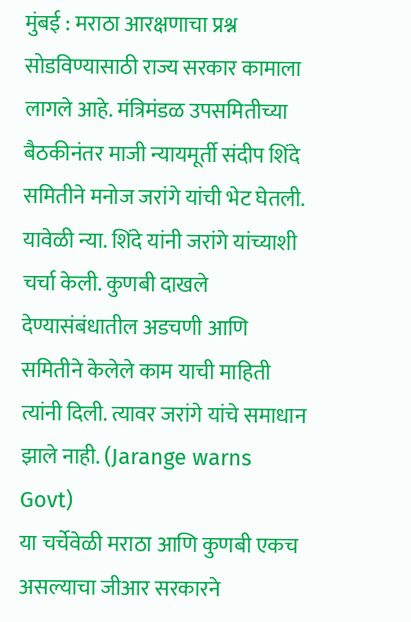मुंबई : मराठा आरक्षणाचा प्रश्न सोडविण्यासाठी राज्य सरकार कामाला लागले आहे. मंत्रिमंडळ उपसमितीच्या बैठकीनंतर माजी न्यायमूर्ती संदीप शिंदे समितीने मनोज जरांगे यांची भेट घेतली. यावेळी न्या. शिंदे यांनी जरांगे यांच्याशी चर्चा केली. कुणबी दाखले देण्यासंबंधातील अडचणी आणि समितीने केलेले काम याची माहिती त्यांनी दिली. त्यावर जरांगे यांचे समाधान झाले नाही. (Jarange warns Govt)
या चर्चेवेळी मराठा आणि कुणबी एकच असल्याचा जीआर सरकारने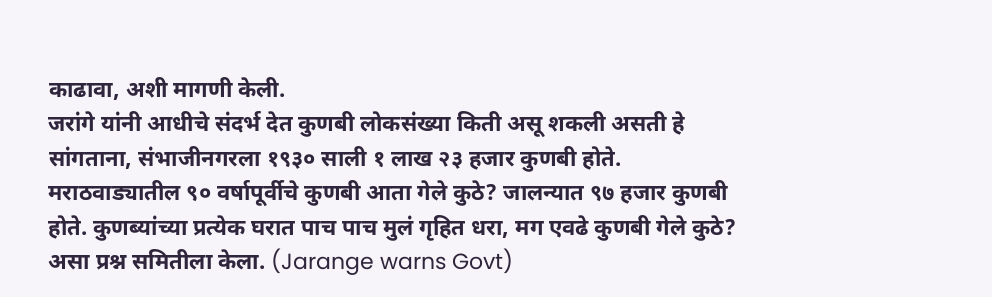काढावा, अशी मागणी केली.
जरांगे यांनी आधीचे संदर्भ देत कुणबी लोकसंख्या किती असू शकली असती हे सांगताना, संभाजीनगरला १९३० साली १ लाख २३ हजार कुणबी होते. मराठवाड्यातील ९० वर्षापूर्वीचे कुणबी आता गेले कुठे? जालन्यात ९७ हजार कुणबी होते. कुणब्यांच्या प्रत्येक घरात पाच पाच मुलं गृहित धरा, मग एवढे कुणबी गेले कुठे? असा प्रश्न समितीला केला. (Jarange warns Govt)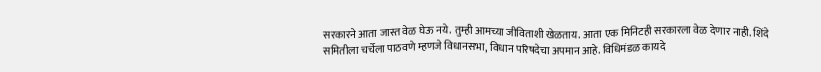सरकारने आता जास्त वेळ घेऊ नये. तुम्ही आमच्या जीविताशी खेळताय. आता एक मिनिटही सरकारला वेळ देणार नाही. शिंदे समितीला चर्चेला पाठवणे म्हणजे विधानसभा, विधान परिषदेचा अपमान आहे. विधिमंडळ कायदे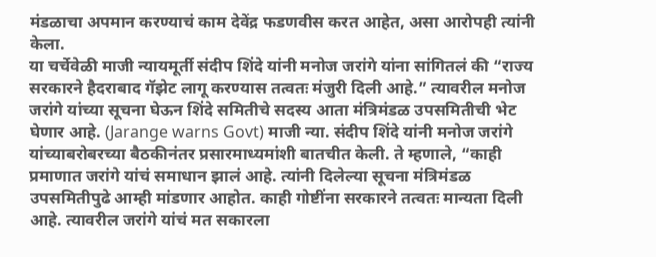मंडळाचा अपमान करण्याचं काम देवेंद्र फडणवीस करत आहेत, असा आरोपही त्यांनी केला.
या चर्चेवेळी माजी न्यायमूर्ती संदीप शिंदे यांनी मनोज जरांगे यांना सांगितलं की “राज्य सरकारने हैदराबाद गॅझेट लागू करण्यास तत्वतः मंजुरी दिली आहे.” त्यावरील मनोज जरांगे यांच्या सूचना घेऊन शिंदे समितीचे सदस्य आता मंत्रिमंडळ उपसमितीची भेट घेणार आहे. (Jarange warns Govt) माजी न्या. संदीप शिंदे यांनी मनोज जरांगे यांच्याबरोबरच्या बैठकीनंतर प्रसारमाध्यमांशी बातचीत केली. ते म्हणाले, “काही प्रमाणात जरांगे यांचं समाधान झालं आहे. त्यांनी दिलेल्या सूचना मंत्रिमंडळ उपसमितीपुढे आम्ही मांडणार आहोत. काही गोष्टींना सरकारने तत्वतः मान्यता दिली आहे. त्यावरील जरांगे यांचं मत सकारला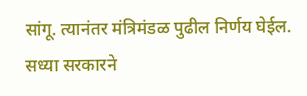सांगू. त्यानंतर मंत्रिमंडळ पुढील निर्णय घेईल. सध्या सरकारने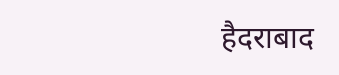हैदराबाद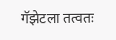गॅझेटला तत्वतः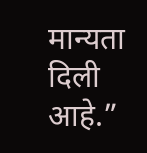मान्यता दिली आहे.”